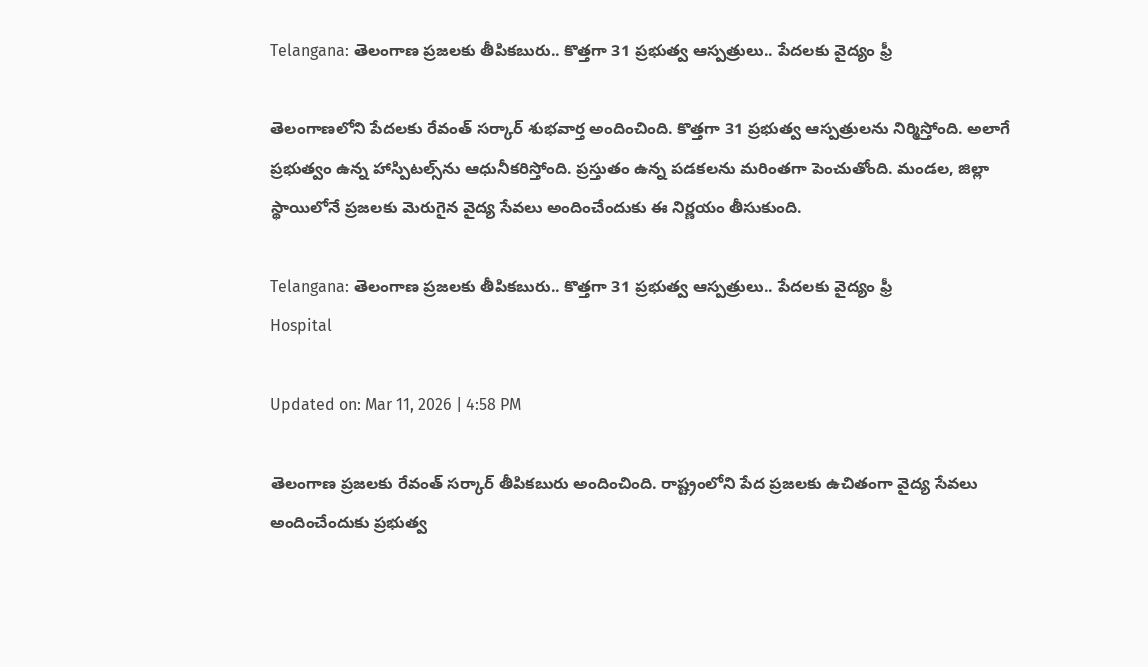Telangana: తెలంగాణ ప్రజలకు తీపికబురు.. కొత్తగా 31 ప్రభుత్వ ఆస్పత్రులు.. పేదలకు వైద్యం ఫ్రీ

తెలంగాణలోని పేదలకు రేవంత్ సర్కార్ శుభవార్త అందించింది. కొత్తగా 31 ప్రభుత్వ ఆస్పత్రులను నిర్మిస్తోంది. అలాగే ప్రభుత్వం ఉన్న హాస్పిటల్స్‌ను ఆధునీకరిస్తోంది. ప్రస్తుతం ఉన్న పడకలను మరింతగా పెంచుతోంది. మండల, జిల్లా స్థాయిలోనే ప్రజలకు మెరుగైన వైద్య సేవలు అందించేందుకు ఈ నిర్ణయం తీసుకుంది.

Telangana: తెలంగాణ ప్రజలకు తీపికబురు.. కొత్తగా 31 ప్రభుత్వ ఆస్పత్రులు.. పేదలకు వైద్యం ఫ్రీ
Hospital

Updated on: Mar 11, 2026 | 4:58 PM

తెలంగాణ ప్రజలకు రేవంత్ సర్కార్ తీపికబురు అందించింది. రాష్ట్రంలోని పేద ప్రజలకు ఉచితంగా వైద్య సేవలు అందించేందుకు ప్రభుత్వ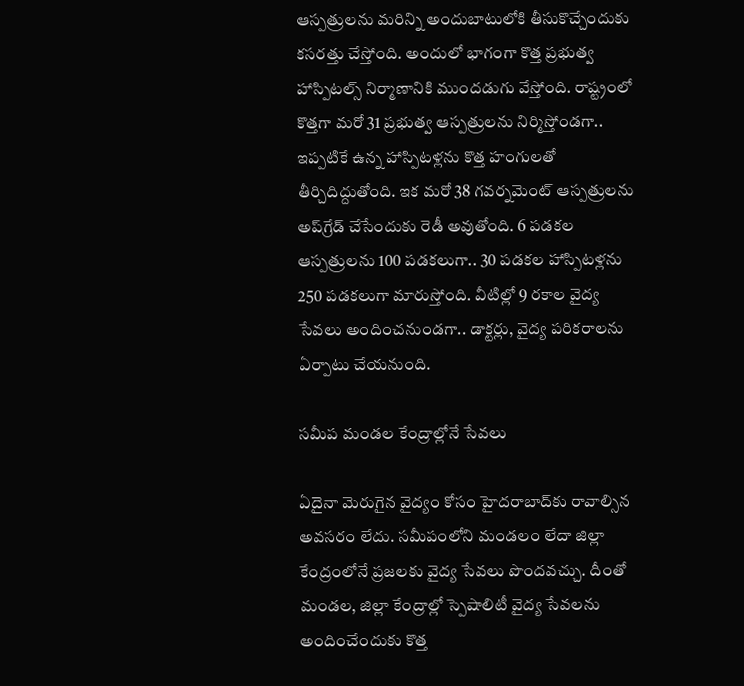ఆస్పత్రులను మరిన్ని అందుబాటులోకి తీసుకొచ్చేందుకు కసరత్తు చేస్తోంది. అందులో భాగంగా కొత్త ప్రభుత్వ హాస్పిటల్స్‌ నిర్మాణానికి ముందడుగు వేస్తోంది. రాష్ట్రంలో కొత్తగా మరో 31 ప్రభుత్వ ఆస్పత్రులను నిర్మిస్తోండగా.. ఇప్పటికే ఉన్న హాస్పిటళ్లను కొత్త హంగులతో తీర్చిదిద్దుతోంది. ఇక మరో 38 గవర్నమెంట్ ఆస్పత్రులను అప్‌గ్రేడ్ చేసేందుకు రెడీ అవుతోంది. 6 పడకల ఆస్పత్రులను 100 పడకలుగా.. 30 పడకల హాస్పిటళ్లను 250 పడకలుగా మారుస్తోంది. వీటిల్లో 9 రకాల వైద్య సేవలు అందించనుండగా.. డాక్టర్లు, వైద్య పరికరాలను ఏర్పాటు చేయనుంది.

సమీప మండల కేంద్రాల్లోనే సేవలు

ఏదైనా మెరుగైన వైద్యం కోసం హైదరాబాద్‌కు రావాల్సిన అవసరం లేదు. సమీపంలోని మండలం లేదా జిల్లా కేంద్రంలోనే ప్రజలకు వైద్య సేవలు పొందవచ్చు. దీంతో మండల, జిల్లా కేంద్రాల్లో స్పెషాలిటీ వైద్య సేవలను అందించేందుకు కొత్త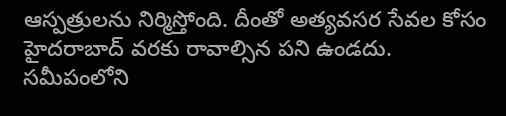ఆస్పత్రులను నిర్మిస్తోంది. దీంతో అత్యవసర సేవల కోసం హైదరాబాద్‌ వరకు రావాల్సిన పని ఉండదు. సమీపంలోని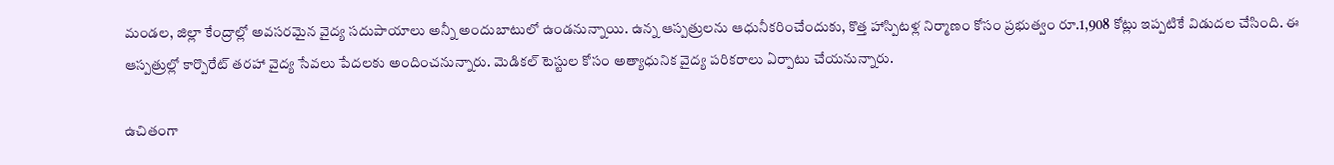మండల, జిల్లా కేంద్రాల్లో అవసరమైన వైద్య సదుపాయాలు అన్నీ అందుబాటులో ఉండనున్నాయి. ఉన్న ఆస్పత్రులను ఆధునీకరించేందుకు, కొత్త హాస్పిటళ్ల నిర్మాణం కోసం ప్రభుత్వం రూ.1,908 కోట్లు ఇప్పటికే విడుదల చేసింది. ఈ ఆస్పత్రుల్లో కార్పొరేట్ తరహా వైద్య సేవలు పేదలకు అందించనున్నారు. మెడికల్ టెస్టుల కోసం అత్యాధునిక వైద్య పరికరాలు ఏర్పాటు చేయనున్నారు.

ఉచితంగా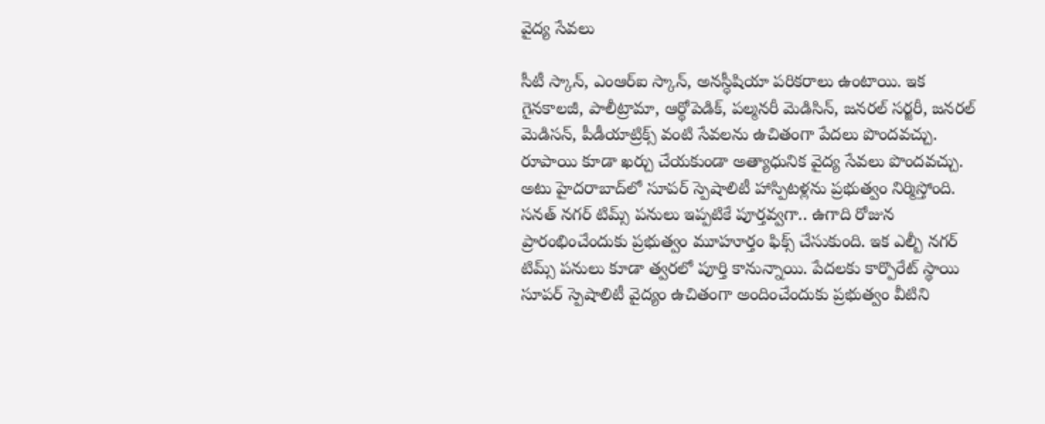వైద్య సేవలు

సీటీ స్కాన్, ఎంఆర్ఐ స్కాన్, అనస్ధీషియా పరికరాలు ఉంటాయి. ఇక గైనకాలజీ, పాలీట్రామా, ఆర్థోపెడిక్, పల్మనరీ మెడిసిన్, జనరల్ సర్జరీ, జనరల్ మెడిసన్, పీడీయాట్రిక్స్ వంటి సేవలను ఉచితంగా పేదలు పొందవచ్చు. రూపాయి కూడా ఖర్చు చేయకుండా అత్యాధునిక వైద్య సేవలు పొందవచ్చు. అటు హైదరాబాద్‌లో సూపర్ స్పెషాలిటీ హాస్పిటళ్లను ప్రభుత్వం నిర్మిస్తోంది. సనత్ నగర్ టిమ్స్ పనులు ఇప్పటికే పూర్తవ్వగా.. ఉగాది రోజున ప్రారంభించేందుకు ప్రభుత్వం మూహూర్తం ఫిక్స్ చేసుకుంది. ఇక ఎల్బీ నగర్ టిమ్స్ పనులు కూడా త్వరలో పూర్తి కానున్నాయి. పేదలకు కార్పొరేట్ స్థాయి సూపర్ స్పెషాలిటీ వైద్యం ఉచితంగా అందించేందుకు ప్రభుత్వం వీటిని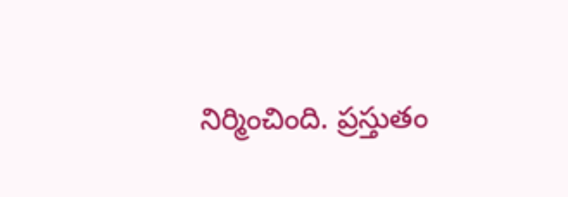నిర్మించింది. ప్రస్తుతం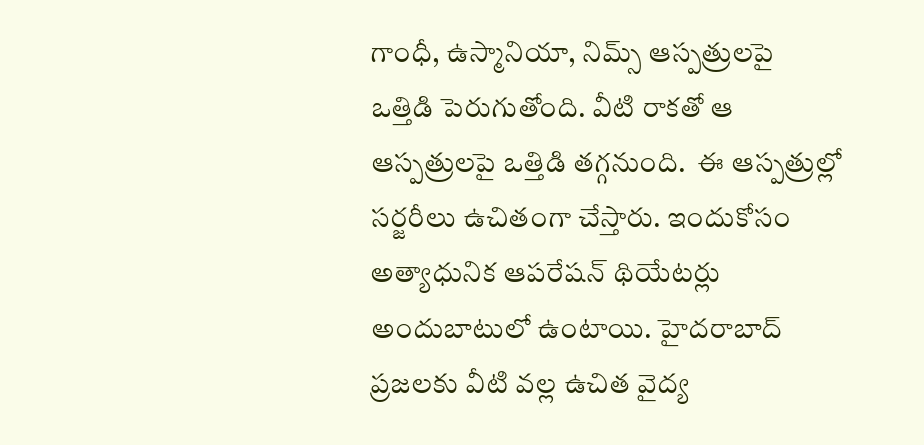గాంధీ, ఉస్మానియా, నిమ్స్ ఆస్పత్రులపై ఒత్తిడి పెరుగుతోంది. వీటి రాకతో ఆ ఆస్పత్రులపై ఒత్తిడి తగ్గనుంది.  ఈ ఆస్పత్రుల్లో సర్జరీలు ఉచితంగా చేస్తారు. ఇందుకోసం అత్యాధునిక ఆపరేషన్ థియేటర్లు అందుబాటులో ఉంటాయి. హైదరాబాద్ ప్రజలకు వీటి వల్ల ఉచిత వైద్య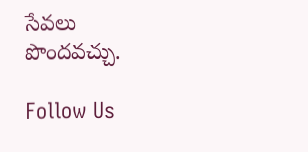సేవలు పొందవచ్చు.

Follow Us